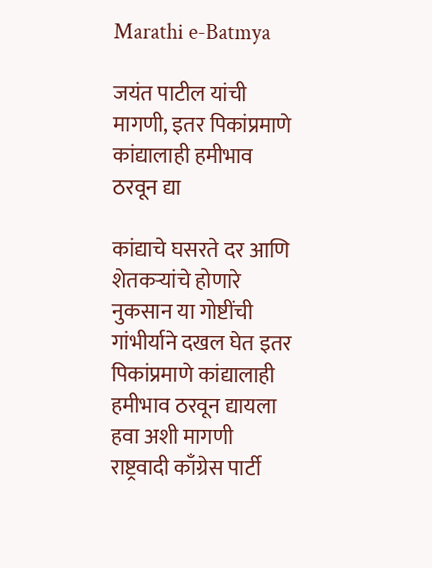Marathi e-Batmya

जयंत पाटील यांची मागणी, इतर पिकांप्रमाणे कांद्यालाही हमीभाव ठरवून द्या

कांद्याचे घसरते दर आणि शेतकऱ्यांचे होणारे नुकसान या गोष्टींची गांभीर्याने दखल घेत इतर पिकांप्रमाणे कांद्यालाही हमीभाव ठरवून द्यायला हवा अशी मागणी राष्ट्रवादी काँग्रेस पार्टी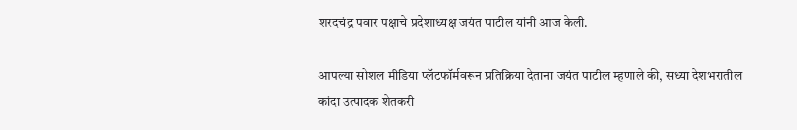शरदचंद्र पवार पक्षाचे प्रदेशाध्यक्ष जयंत पाटील यांनी आज केली.

आपल्या सोशल मीडिया प्लॅटफॉर्मवरून प्रतिक्रिया देताना जयंत पाटील म्हणाले की, सध्या देशभरातील कांदा उत्पादक शेतकरी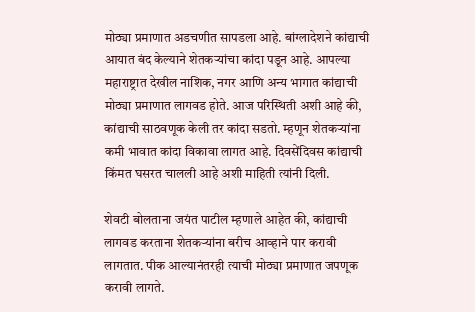मोठ्या प्रमाणात अडचणीत सापडला आहे. बांग्लादेशने कांद्याची आयात बंद केल्याने शेतकऱ्यांचा कांदा पडून आहे. आपल्या महाराष्ट्रात देखील नाशिक, नगर आणि अन्य भागात कांद्याची मोठ्या प्रमाणात लागवड होते. आज परिस्थिती अशी आहे की, कांद्याची साठवणूक केली तर कांदा सडतो. म्हणून शेतकऱ्यांना कमी भावात कांदा विकावा लागत आहे. दिवसेंदिवस कांद्याची किंमत घसरत चालली आहे अशी माहिती त्यांनी दिली.

शेवटी बोलताना जयंत पाटील म्हणाले आहेत की, कांद्याची लागवड करताना शेतकऱ्यांना बरीच आव्हाने पार करावी लागतात. पीक आल्यानंतरही त्याची मोठ्या प्रमाणात जपणूक करावी लागते.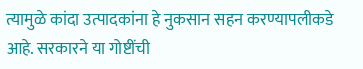त्यामुळे कांदा उत्पादकांना हे नुकसान सहन करण्यापलीकडे आहे. सरकारने या गोष्टींची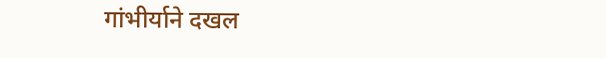गांभीर्याने दखल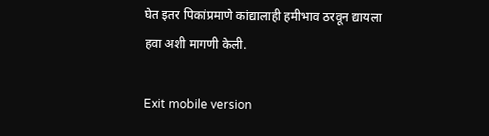घेत इतर पिकांप्रमाणे कांद्यालाही हमीभाव ठरवून द्यायला हवा अशी मागणी केली.

Exit mobile version